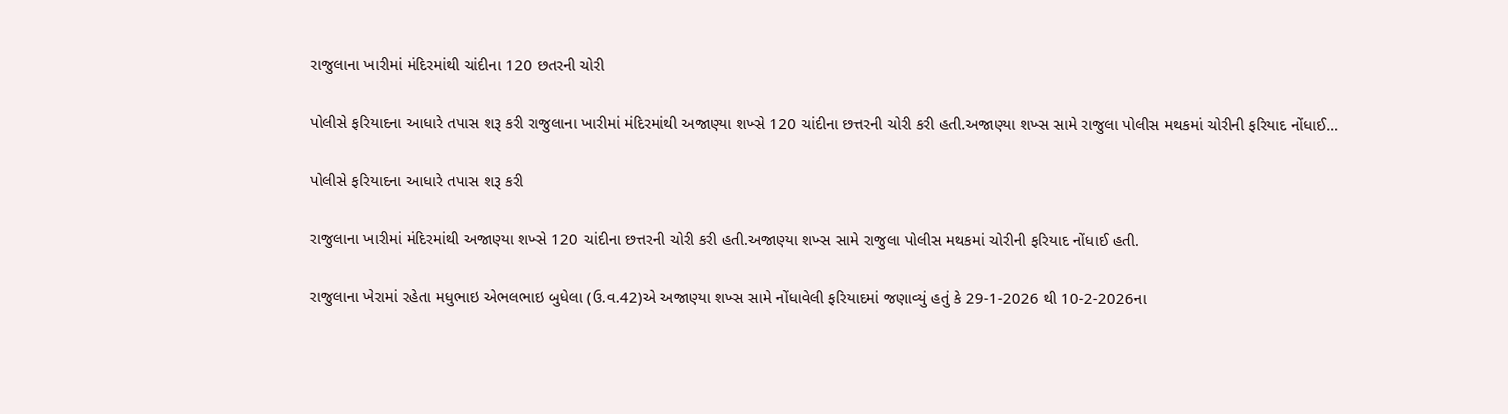રાજુલાના ખારીમાં મંદિરમાંથી ચાંદીના 120 છતરની ચોરી

પોલીસે ફરિયાદના આધારે તપાસ શરૂ કરી રાજુલાના ખારીમાં મંદિરમાંથી અજાણ્યા શખ્સે 120 ચાંદીના છત્તરની ચોરી કરી હતી.અજાણ્યા શખ્સ સામે રાજુલા પોલીસ મથકમાં ચોરીની ફરિયાદ નોંધાઈ…

પોલીસે ફરિયાદના આધારે તપાસ શરૂ કરી

રાજુલાના ખારીમાં મંદિરમાંથી અજાણ્યા શખ્સે 120 ચાંદીના છત્તરની ચોરી કરી હતી.અજાણ્યા શખ્સ સામે રાજુલા પોલીસ મથકમાં ચોરીની ફરિયાદ નોંધાઈ હતી.

રાજુલાના ખેરામાં રહેતા મધુભાઇ એભલભાઇ બુધેલા (ઉ.વ.42)એ અજાણ્યા શખ્સ સામે નોંધાવેલી ફરિયાદમાં જણાવ્યું હતું કે 29-1-2026 થી 10-2-2026ના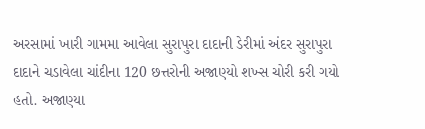અરસામાં ખારી ગામમા આવેલા સુરાપુરા દાદાની ડેરીમાં અંદર સુરાપુરા દાદાને ચડાવેલા ચાંદીના 120 છત્તરોની અજાણ્યો શખ્સ ચોરી કરી ગયો હતો. અજાણ્યા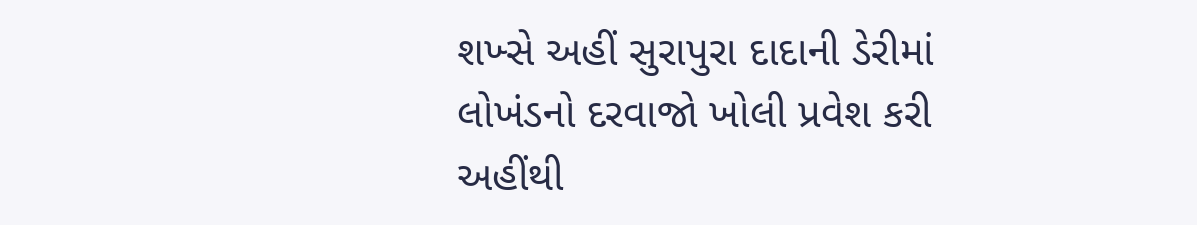શખ્સે અહીં સુરાપુરા દાદાની ડેરીમાં લોખંડનો દરવાજો ખોલી પ્રવેશ કરી અહીંથી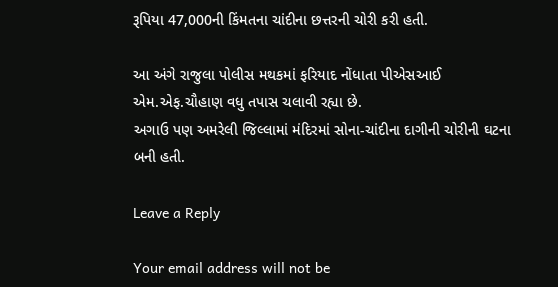રૂપિયા 47,000ની કિંમતના ચાંદીના છત્તરની ચોરી કરી હતી.

આ અંગે રાજુલા પોલીસ મથકમાં ફરિયાદ નોંધાતા પીએસઆઈ એમ.એફ.ચૌહાણ વધુ તપાસ ચલાવી રહ્યા છે.
અગાઉ પણ અમરેલી જિલ્લામાં મંદિરમાં સોના-ચાંદીના દાગીની ચોરીની ઘટના બની હતી.

Leave a Reply

Your email address will not be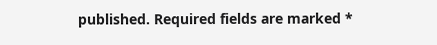published. Required fields are marked *